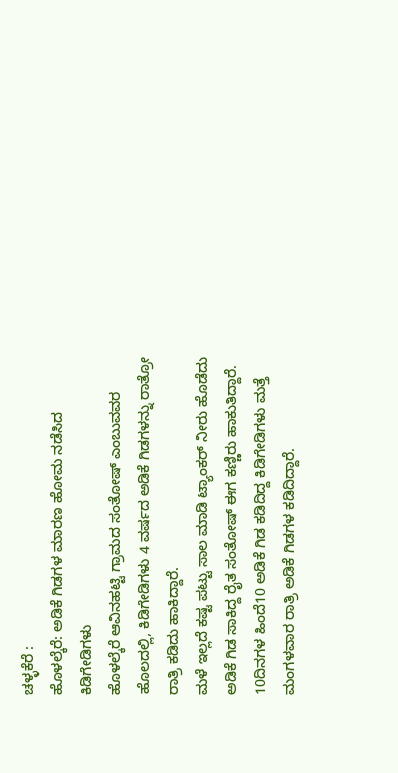ಚಳ್ಳಕೆರೆ :
ಹೊಳಲ್ಕೆರೆ: ಅಡಿಕೆ ಗಿಡಗಳ ಮಾರಣ ಹೋಮ ನಡೆಸಿದ
ಕಿಡಿಗೇಡಿಗಳು
ಹೊಳಲ್ಕೆರೆ ಆವಿನಹಟ್ಟಿ ಗ್ರಾಮದ ಸಂತೋಷ್ ಎಂಬುವವರ
ಹೊಲದಲ್ಲಿ, ಕಿಡಿಗೇಡಿಗಳು 4 ವರ್ಷದ ಅಡಿಕೆ ಗಿಡಗಳನ್ನು ರಾತ್ರೋ
ರಾತ್ರಿ ಕಡಿದು ಹಾಕಿದ್ದಾರೆ.
ಮಳೆ ಇಲ್ಲದೆ ಕಷ್ಟ ಪಟ್ಟು ಸಾಲ ಮಾಡಿ ಟ್ಯಾಂಕರ್ ನೀರು ಹೊಡೆದು
ಅಡಿಕೆ ಗಿಡ ಸಾಕಿದ್ದ ರೈತ ಸಂತೋಷ್ ಈಗ ಕಣ್ಣಿರು ಹಾಕುತಿದ್ದಾರೆ.
10ದಿನಗಳ ಹಿಂದೆ10 ಅಡಿಕೆ ಗಿಡ ಕಡಿದಿದ್ದ ಕಿಡಿಗೇಡಿಗಳು ಮತ್ತೆ
ಮಂಗಳವಾರ ರಾತ್ರಿ ಅಡಿಕೆ ಗಿಡಗಳ ಕಡಿದಿದ್ದಾರೆ.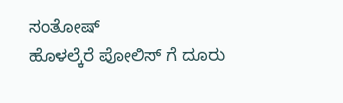ಸಂತೋಷ್
ಹೊಳಲ್ಕೆರೆ ಪೋಲಿಸ್ ಗೆ ದೂರು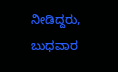ನೀಡಿದ್ದರು, ಬುಧವಾರ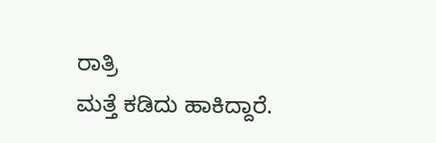ರಾತ್ರಿ
ಮತ್ತೆ ಕಡಿದು ಹಾಕಿದ್ದಾರೆ.